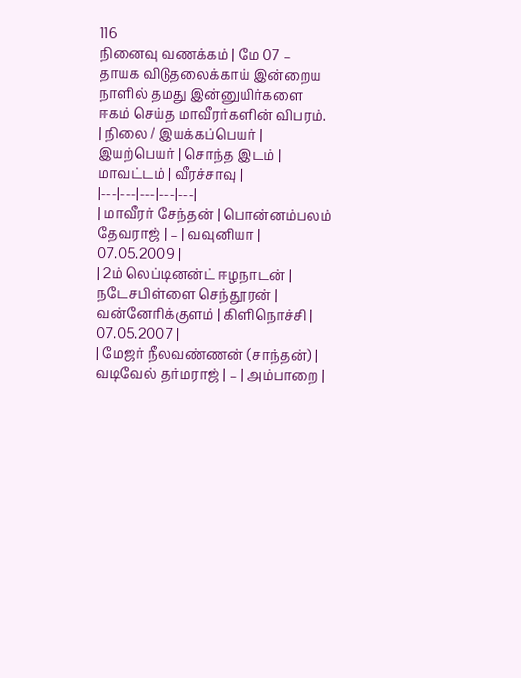116
நினைவு வணக்கம் | மே 07 – தாயக விடுதலைக்காய் இன்றைய நாளில் தமது இன்னுயிர்களை ஈகம் செய்த மாவீரர்களின் விபரம்.
| நிலை / இயக்கப்பெயர் | இயற்பெயர் | சொந்த இடம் | மாவட்டம் | வீரச்சாவு |
|---|---|---|---|---|
| மாவீரர் சேந்தன் | பொன்னம்பலம் தேவராஜ் | – | வவுனியா | 07.05.2009 |
| 2ம் லெப்டினன்ட் ஈழநாடன் | நடேசபிள்ளை செந்தூரன் | வன்னோிக்குளம் | கிளிநொச்சி | 07.05.2007 |
| மேஜர் நீலவண்ணன் (சாந்தன்) | வடிவேல் தர்மராஜ் | – | அம்பாறை |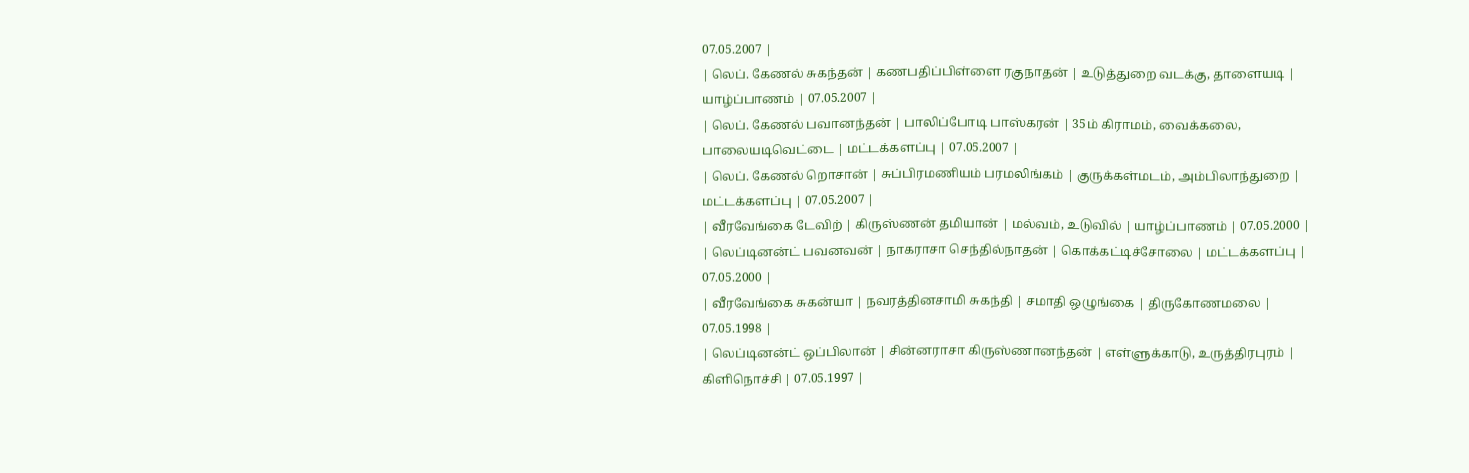07.05.2007 |
| லெப். கேணல் சுகந்தன் | கணபதிப்பிள்ளை ரகுநாதன் | உடுத்துறை வடக்கு, தாளையடி | யாழ்ப்பாணம் | 07.05.2007 |
| லெப். கேணல் பவானந்தன் | பாலிப்போடி பாஸ்கரன் | 35ம் கிராமம், வைக்கலை, பாலையடிவெட்டை | மட்டக்களப்பு | 07.05.2007 |
| லெப். கேணல் றொசான் | சுப்பிரமணியம் பரமலிங்கம் | குருக்கள்மடம், அம்பிலாந்துறை | மட்டக்களப்பு | 07.05.2007 |
| வீரவேங்கை டேவிற் | கிருஸ்ணன் தமியான் | மல்வம், உடுவில் | யாழ்ப்பாணம் | 07.05.2000 |
| லெப்டினன்ட் பவனவன் | நாகராசா செந்தில்நாதன் | கொக்கட்டிச்சோலை | மட்டக்களப்பு | 07.05.2000 |
| வீரவேங்கை சுகன்யா | நவரத்தினசாமி சுகந்தி | சமாதி ஒழுங்கை | திருகோணமலை | 07.05.1998 |
| லெப்டினன்ட் ஒப்பிலான் | சின்னராசா கிருஸ்ணானந்தன் | எள்ளுக்காடு, உருத்திரபுரம் | கிளிநொச்சி | 07.05.1997 |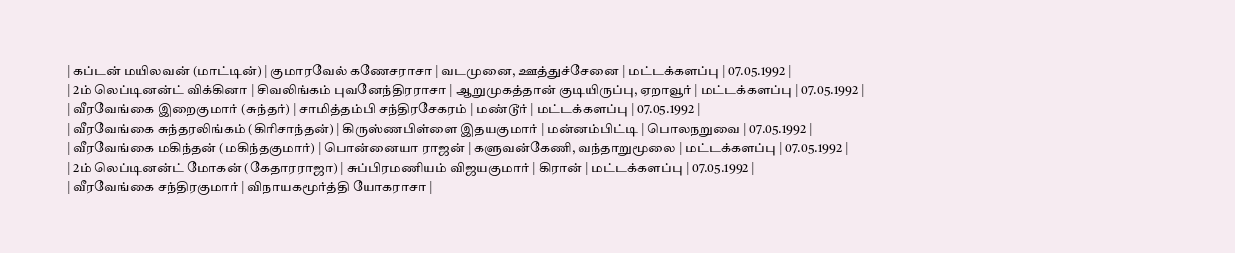| கப்டன் மயிலவன் (மாட்டின்) | குமாரவேல் கணேசராசா | வடமுனை, ஊத்துச்சேனை | மட்டக்களப்பு | 07.05.1992 |
| 2ம் லெப்டினன்ட் விக்கினா | சிவலிங்கம் புவனேந்திரராசா | ஆறுமுகத்தான் குடியிருப்பு, ஏறாவூர் | மட்டக்களப்பு | 07.05.1992 |
| வீரவேங்கை இறைகுமார் (சுந்தர்) | சாமித்தம்பி சந்திரசேகரம் | மண்டூர் | மட்டக்களப்பு | 07.05.1992 |
| வீரவேங்கை சுந்தரலிங்கம் (கிரிசாந்தன்) | கிருஸ்ணபிள்ளை இதயகுமார் | மன்னம்பிட்டி | பொலநறுவை | 07.05.1992 |
| வீரவேங்கை மகிந்தன் (மகிந்தகுமார்) | பொன்னையா ராஜன் | களுவன்கேணி, வந்தாறுமூலை | மட்டக்களப்பு | 07.05.1992 |
| 2ம் லெப்டினன்ட் மோகன் (கேதாரராஜா) | சுப்பிரமணியம் விஜயகுமார் | கிரான் | மட்டக்களப்பு | 07.05.1992 |
| வீரவேங்கை சந்திரகுமார் | விநாயகமூர்த்தி யோகராசா |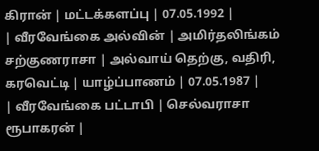கிரான் | மட்டக்களப்பு | 07.05.1992 |
| வீரவேங்கை அல்வின் | அமிர்தலிங்கம் சற்குணராசா | அல்வாய் தெற்கு, வதிரி, கரவெட்டி | யாழ்ப்பாணம் | 07.05.1987 |
| வீரவேங்கை பட்டாபி | செல்வராசா ரூபாகரன் |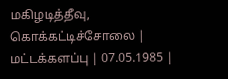மகிழடித்தீவு, கொக்கட்டிச்சோலை | மட்டக்களப்பு | 07.05.1985 |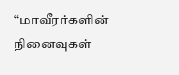“மாவீரர்களின் நினைவுகள்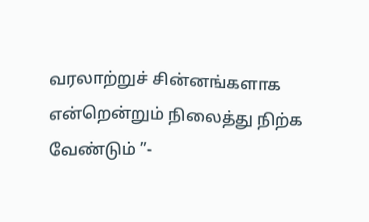வரலாற்றுச் சின்னங்களாக என்றென்றும் நிலைத்து நிற்க வேண்டும் ”-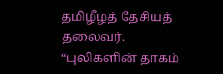தமிழீழத் தேசியத் தலைவர்.
“புலிகளின் தாகம்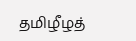தமிழீழத்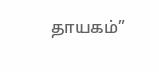தாயகம்”